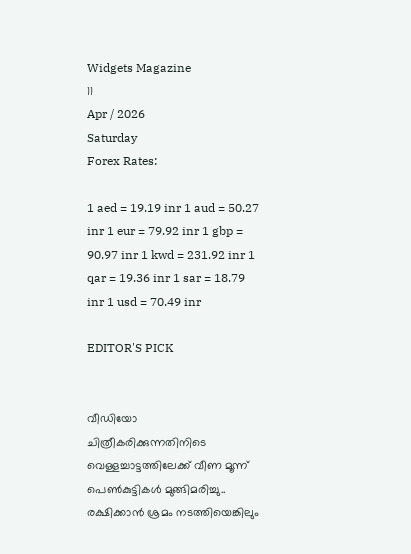Widgets Magazine
11
Apr / 2026
Saturday
Forex Rates:

1 aed = 19.19 inr 1 aud = 50.27 inr 1 eur = 79.92 inr 1 gbp = 90.97 inr 1 kwd = 231.92 inr 1 qar = 19.36 inr 1 sar = 18.79 inr 1 usd = 70.49 inr

EDITOR'S PICK


വീഡിയോ ചിത്രീകരിക്കുന്നതിനിടെ വെള്ളച്ചാട്ടത്തിലേക്ക് വീണ മൂന്ന് പെൺകുട്ടികൾ മുങ്ങിമരിച്ചു.. രക്ഷിക്കാൻ ശ്രമം നടത്തിയെങ്കിലും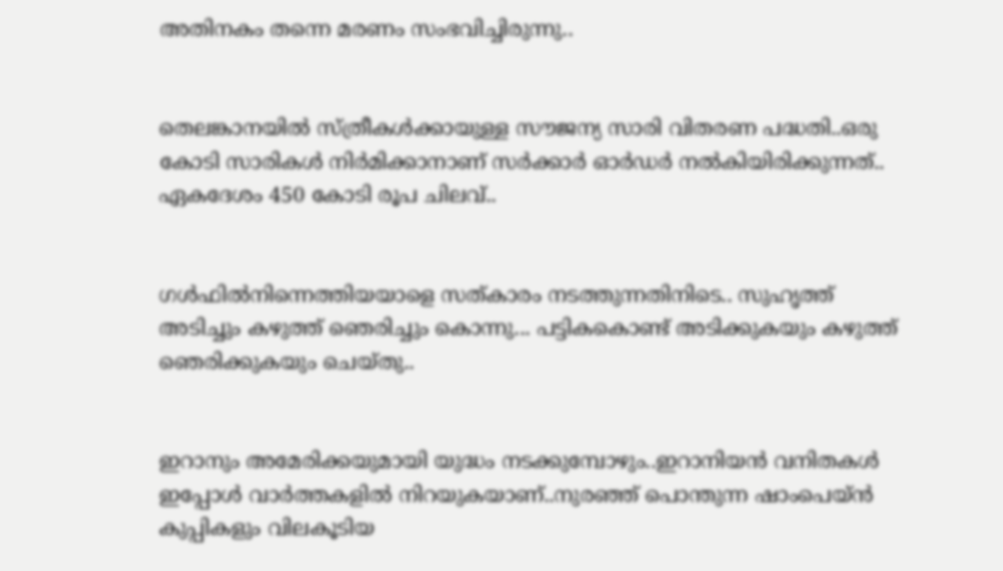അതിനകം തന്നെ മരണം സംഭവിച്ചിരുന്നു..


തെലങ്കാനയിൽ സ്‌ത്രീകൾക്കായുള്ള സൗജന്യ സാരി വിതരണ പദ്ധതി..ഒരു കോടി സാരികൾ നിർമിക്കാനാണ് സർക്കാർ ഓർഡർ നൽകിയിരിക്കുന്നത്.. ഏകദേശം 450 കോടി രൂപ ചിലവ്..


ഗൾഫിൽനിന്നെത്തിയയാളെ സത്‌കാരം നടത്തുന്നതിനിടെ.. സുഹൃത്ത് അടിച്ചും കഴുത്ത് ഞെരിച്ചും കൊന്നു... പട്ടികകൊണ്ട് അടിക്കുകയും കഴുത്ത് ഞെരിക്കുകയും ചെയ്തു..


ഇറാനും അമേരിക്കയുമായി യുദ്ധം നടക്കുമ്പോഴും..ഇറാനിയൻ വനിതകൾ ഇപ്പോൾ വാർത്തകളിൽ നിറയുകയാണ്..നുരഞ്ഞ് പൊന്തുന്ന ഷാംപെയ്ൻ കുപ്പികളും വിലകൂടിയ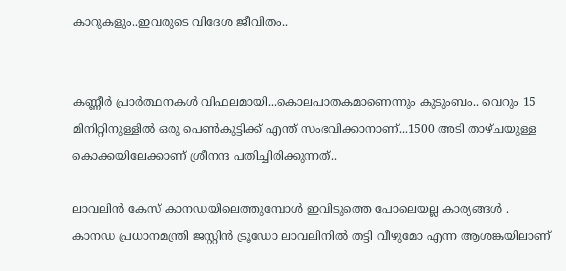കാറുകളും..ഇവരുടെ വിദേശ ജീവിതം..


കണ്ണീര്‍ പ്രാര്‍ത്ഥനകള്‍ വിഫലമായി...കൊലപാതകമാണെന്നും കുടുംബം.. വെറും 15 മിനിറ്റിനുള്ളില്‍ ഒരു പെണ്‍കുട്ടിക്ക് എന്ത് സംഭവിക്കാനാണ്...1500 അടി താഴ്ചയുള്ള കൊക്കയിലേക്കാണ് ശ്രീനന്ദ പതിച്ചിരിക്കുന്നത്..

ലാവലിന്‍ കേസ് കാനഡയിലെത്തുമ്പോൾ ഇവിടുത്തെ പോലെയല്ല കാര്യങ്ങൾ . കാനഡ പ്രധാനമന്ത്രി ജസ്റ്റിന്‍ ട്രൂഡോ ലാവലിനിൽ തട്ടി വീഴുമോ എന്ന ആശങ്കയിലാണ്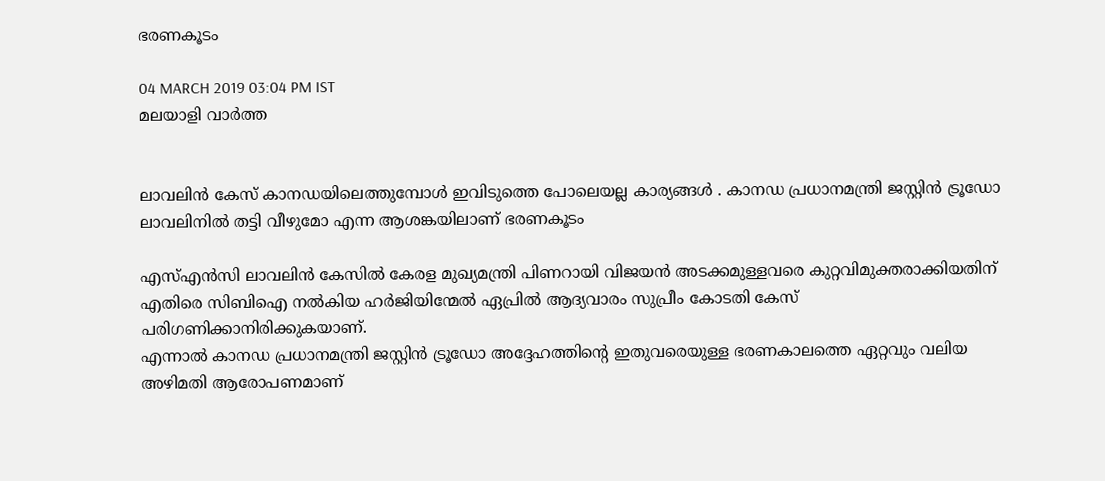ഭരണകൂടം

04 MARCH 2019 03:04 PM IST
മലയാളി വാര്‍ത്ത


ലാവലിന്‍ കേസ് കാനഡയിലെത്തുമ്പോൾ ഇവിടുത്തെ പോലെയല്ല കാര്യങ്ങൾ . കാനഡ പ്രധാനമന്ത്രി ജസ്റ്റിന്‍ ട്രൂഡോ ലാവലിനിൽ തട്ടി വീഴുമോ എന്ന ആശങ്കയിലാണ് ഭരണകൂടം

എസ്എന്‍സി ലാവലിന്‍ കേസില്‍ കേരള മുഖ്യമന്ത്രി പിണറായി വിജയന്‍ അടക്കമുള്ളവരെ കുറ്റവിമുക്തരാക്കിയതിന് എതിരെ സിബിഐ നല്‍കിയ ഹര്‍ജിയിന്മേൽ ഏപ്രില്‍ ആദ്യവാരം സുപ്രീം കോടതി കേസ് പരിഗണിക്കാനിരിക്കുകയാണ്.
എന്നാൽ കാനഡ പ്രധാനമന്ത്രി ജസ്റ്റിന്‍ ട്രൂഡോ അദ്ദേഹത്തിന്റെ ഇതുവരെയുള്ള ഭരണകാലത്തെ ഏറ്റവും വലിയ അഴിമതി ആരോപണമാണ്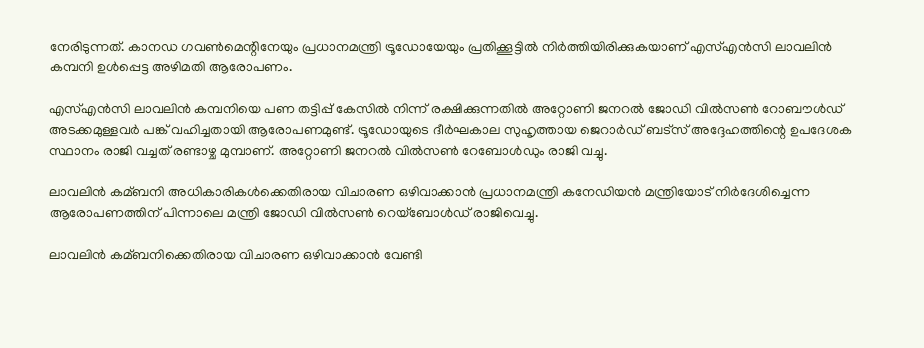നേരിടുന്നത്. കാനഡ ഗവണ്‍മെന്റിനേയും പ്രധാനമന്ത്രി ട്രൂഡോയേയും പ്രതിക്കൂട്ടില്‍ നിര്‍ത്തിയിരിക്കുകയാണ് എസ്എന്‍സി ലാവലിന്‍ കമ്പനി ഉള്‍പ്പെട്ട അഴിമതി ആരോപണം.

എസ്എന്‍സി ലാവലിന്‍ കമ്പനിയെ പണ തട്ടിപ്പ് കേസില്‍ നിന്ന് രക്ഷിക്കുന്നതില്‍ അറ്റോണി ജനറല്‍ ജോഡി വില്‍സണ്‍ റോബൗള്‍ഡ് അടക്കമുള്ളവര്‍ പങ്ക് വഹിച്ചതായി ആരോപണമുണ്ട്. ട്രൂഡോയുടെ ദീര്‍ഘകാല സുഹൃത്തായ ജെറാര്‍ഡ് ബട്‌സ് അദ്ദേഹത്തിന്റെ ഉപദേശക സ്ഥാനം രാജി വച്ചത് രണ്ടാഴ്ച മുമ്പാണ്. അറ്റോണി ജനറല്‍ വില്‍സണ്‍ റേബോള്‍ഡും രാജി വച്ചു.

ലാവലിന്‍ കമ്ബനി അധികാരികള്‍ക്കെതിരായ വിചാരണ ഒഴിവാക്കാന്‍ പ്രധാനമന്ത്രി കനേഡിയന്‍ മന്ത്രിയോട് നിര്‍ദേശിച്ചെന്ന ആരോപണത്തിന് പിന്നാലെ മന്ത്രി ജോഡി വില്‍സണ്‍ റെയ്‌ബോള്‍ഡ് രാജിവെച്ചു.

ലാവലിന്‍ കമ്ബനിക്കെതിരായ വിചാരണ ഒഴിവാക്കാന്‍ വേണ്ടി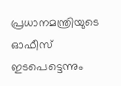പ്രധാനമന്ത്രിയുടെ ഓഫീസ് ഇടപെട്ടെന്നും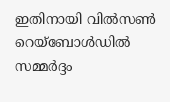ഇതിനായി വില്‍സണ്‍ റെയ്‌ബോള്‍ഡില്‍ സമ്മര്‍ദ്ദം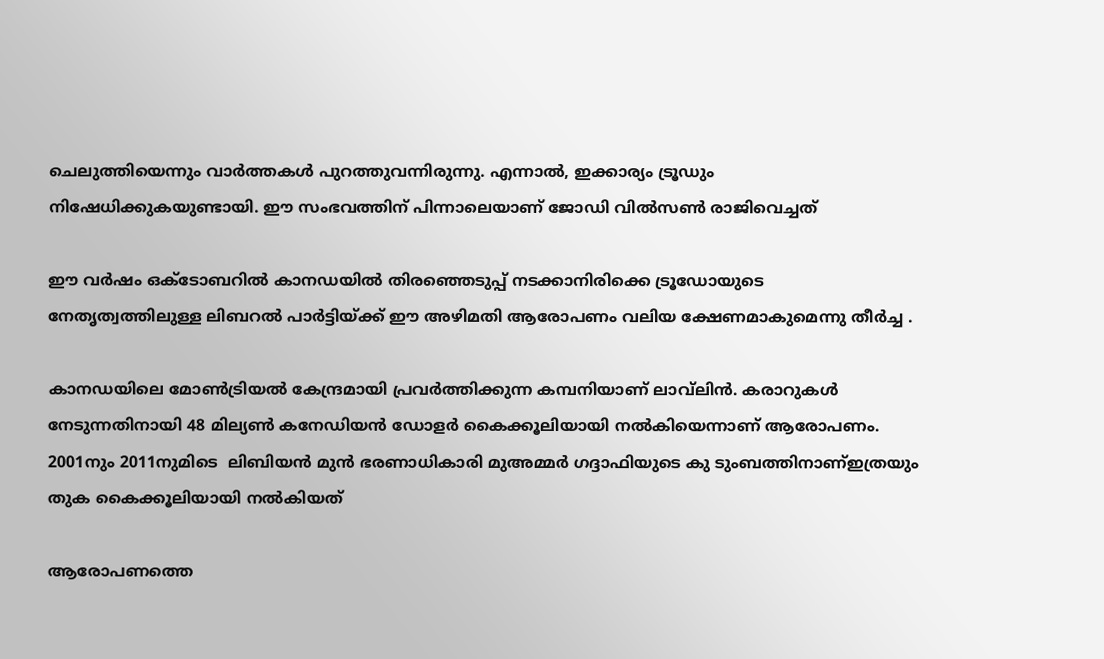ചെലുത്തിയെന്നും വാര്‍ത്തകള്‍ പുറത്തുവന്നിരുന്നു. എന്നാല്‍, ഇക്കാര്യം ട്രൂഡും നിഷേധിക്കുകയുണ്ടായി. ഈ സംഭവത്തിന് പിന്നാലെയാണ് ജോഡി വില്‍സണ്‍ രാജിവെച്ചത്

ഈ വര്‍ഷം ഒക്ടോബറില്‍ കാനഡയില്‍ തിരഞ്ഞെടുപ്പ് നടക്കാനിരിക്കെ ട്രൂഡോയുടെ നേതൃത്വത്തിലുള്ള ലിബറല്‍ പാര്‍ട്ടിയ്ക്ക് ഈ അഴിമതി ആരോപണം വലിയ ക്ഷേണമാകുമെന്നു തീർച്ച .

കാനഡയിലെ മോണ്‍ട്രിയല്‍ കേന്ദ്രമായി പ്രവര്‍ത്തിക്കുന്ന കമ്പനിയാണ് ലാവ്‌ലിൻ. കരാറുകള്‍ നേടുന്നതിനായി 48 മില്യണ്‍ കനേഡിയന്‍ ഡോളർ കൈക്കൂലിയായി നല്‍കിയെന്നാണ് ആരോപണം. 2001നും 2011നുമിടെ  ലിബിയന്‍ മുന്‍ ഭരണാധികാരി മുഅമ്മര്‍ ഗദ്ദാഫിയുടെ കു ടുംബത്തിനാണ്‌ഇത്രയും തുക കൈക്കൂലിയായി നൽകിയത്

ആരോപണത്തെ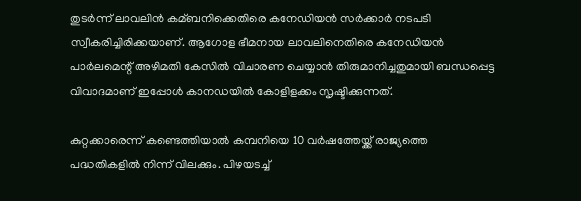തുടര്‍ന്ന് ലാവലിന്‍ കമ്ബനിക്കെതിരെ കനേഡിയന്‍ സര്‍ക്കാര്‍ നടപടി സ്വീകരിച്ചിരിക്കയാണ്. ആഗോള ഭീമനായ ലാവലിനെതിരെ കനേഡിയന്‍ പാര്‍ലമെന്റ് അഴിമതി കേസില്‍ വിചാരണ ചെയ്യാന്‍ തിരുമാനിച്ചതുമായി ബന്ധപ്പെട്ട വിവാദമാണ് ഇപ്പോള്‍ കാനഡയില്‍ കോളിളക്കം സൃഷ്ടിക്കുന്നത്.

കുറ്റക്കാരെന്ന് കണ്ടെത്തിയാല്‍ കമ്പനിയെ 10 വര്‍ഷത്തേയ്ക്ക് രാജ്യത്തെ പദ്ധതികളില്‍ നിന്ന് വിലക്കും. പിഴയടച്ച്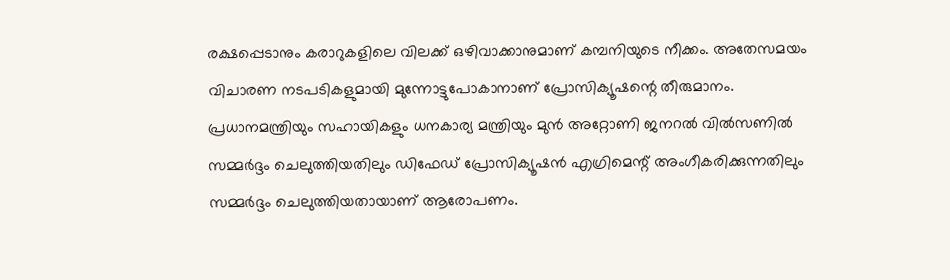രക്ഷപ്പെടാനും കരാറുകളിലെ വിലക്ക് ഒഴിവാക്കാനുമാണ് കമ്പനിയുടെ നീക്കം. അതേസമയം വിചാരണ നടപടികളുമായി മുന്നോട്ടുപോകാനാണ് പ്രോസിക്യൂഷന്റെ തീരുമാനം. പ്രധാനമന്ത്രിയും സഹായികളും ധനകാര്യ മന്ത്രിയും മുന്‍ അറ്റോണി ജനറല്‍ വില്‍സണില്‍ സമ്മര്‍ദ്ദം ചെലുത്തിയതിലും ഡിഫേഡ് പ്രോസിക്യൂഷന്‍ എഗ്രിമെന്റ് അംഗീകരിക്കുന്നതിലും സമ്മര്‍ദ്ദം ചെലുത്തിയതായാണ് ആരോപണം.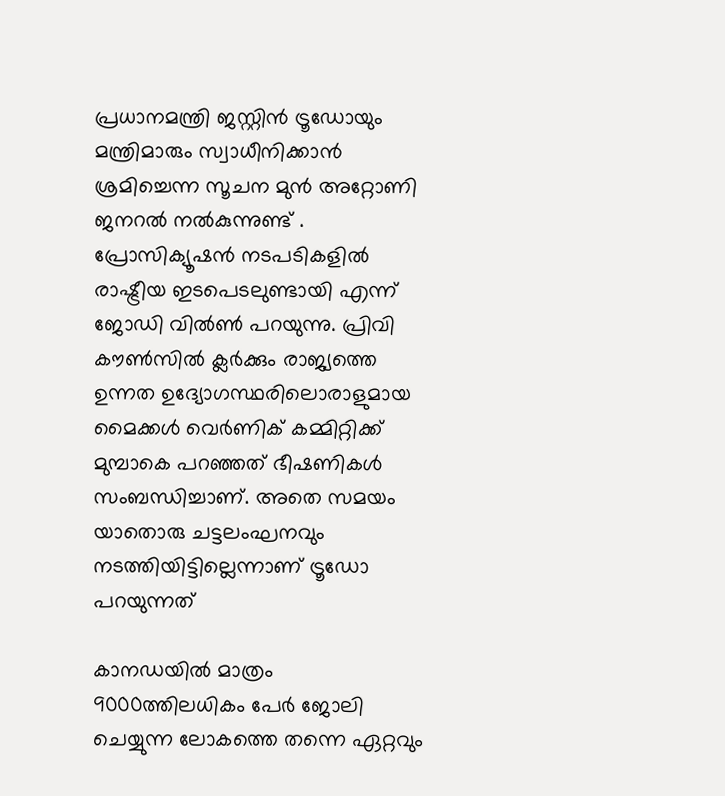പ്രധാനമന്ത്രി ജസ്റ്റിന്‍ ട്രൂഡോയും മന്ത്രിമാരും സ്വാധീനിക്കാന്‍ ശ്രമിച്ചെന്ന സൂചന മുന്‍ അറ്റോണി ജനറല്‍ നല്‍കുന്നുണ്ട് . പ്രോസിക്യൂഷന്‍ നടപടികളില്‍ രാഷ്ട്രീയ ഇടപെടലുണ്ടായി എന്ന് ജോഡി വില്‍ണ്‍ പറയുന്നു. പ്രിവി കൗണ്‍സില്‍ ക്ലര്‍ക്കും രാജ്യത്തെ ഉന്നത ഉദ്യോഗസ്ഥരിലൊരാളുമായ മൈക്കള്‍ വെര്‍ണിക് കമ്മിറ്റിക്ക് മുമ്പാകെ പറഞ്ഞത് ഭീഷണികള്‍ സംബന്ധിച്ചാണ്. അതെ സമയം യാതൊരു ചട്ടലംഘനവും നടത്തിയിട്ടില്ലെന്നാണ് ട്രൂഡോ പറയുന്നത്

കാനഡയില്‍ മാത്രം 9000ത്തിലധികം പേര്‍ ജോലി ചെയ്യുന്ന ലോകത്തെ തന്നെ ഏറ്റവും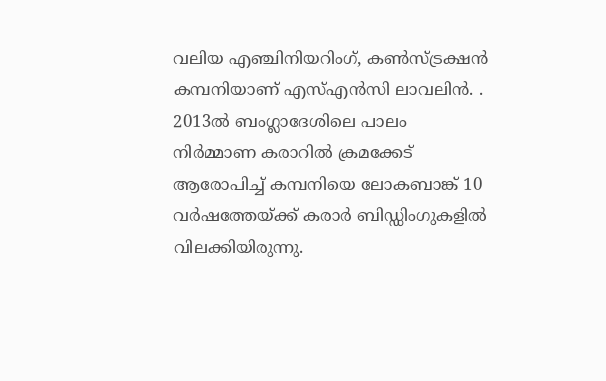വലിയ എഞ്ചിനിയറിംഗ്, കണ്‍സ്ട്രക്ഷന്‍ കമ്പനിയാണ് എസ്എന്‍സി ലാവലിന്‍. . 2013ല്‍ ബംഗ്ലാദേശിലെ പാലം നിര്‍മ്മാണ കരാറില്‍ ക്രമക്കേട് ആരോപിച്ച് കമ്പനിയെ ലോകബാങ്ക് 10 വര്‍ഷത്തേയ്ക്ക് കരാര്‍ ബിഡ്ഡിംഗുകളില്‍ വിലക്കിയിരുന്നു.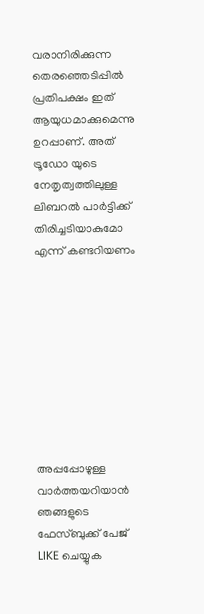വരാനിരിക്കുന്ന തെരഞ്ഞെടിപ്പിൽ പ്രതിപക്ഷം ഇത് ആയുധമാക്കുമെന്നു ഉറപ്പാണ്. അത് ട്രൂഡോ യുടെ നേതൃത്വത്തിലുള്ള ലിബറൽ പാർട്ടിക്ക് തിരിച്ചടിയാകുമോ എന്ന് കണ്ടറിയണം









അപ്പപ്പോഴുള്ള വാര്‍ത്തയറിയാന്‍ ഞങ്ങളുടെ ഫേസ്‌ബുക്ക്‌ പേജ് LIKE ചെയ്യുക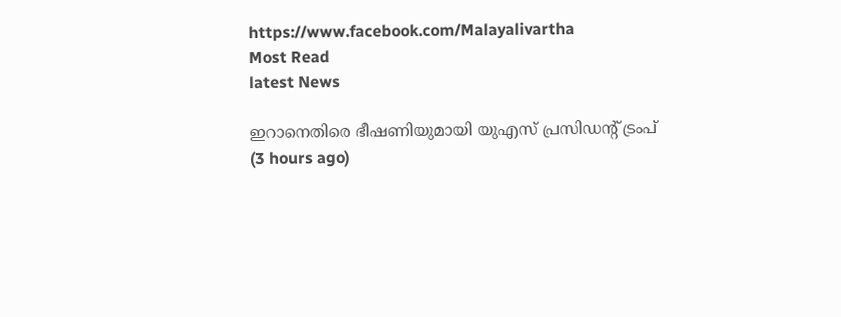https://www.facebook.com/Malayalivartha
Most Read
latest News

ഇറാനെതിരെ ഭീഷണിയുമായി യുഎസ് പ്രസിഡന്റ് ട്രംപ്  (3 hours ago)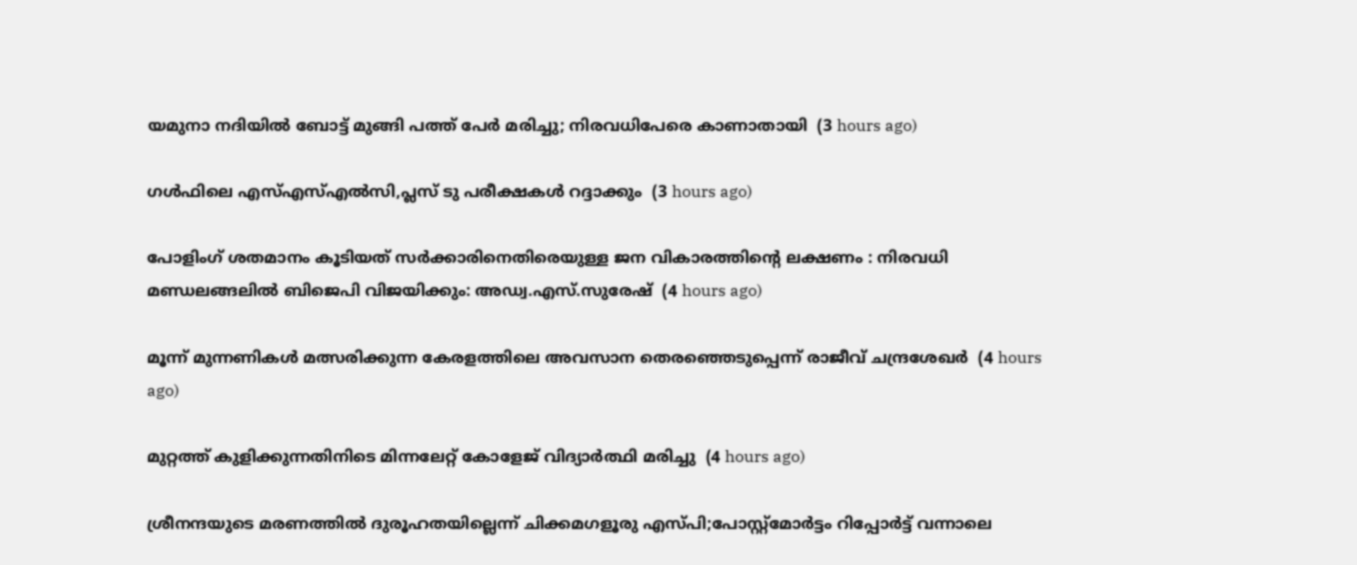യമുനാ നദിയില്‍ ബോട്ട് മുങ്ങി പത്ത് പേര്‍ മരിച്ചു; നിരവധിപേരെ കാണാതായി  (3 hours ago)

ഗള്‍ഫിലെ എസ്എസ്എല്‍സി,പ്ലസ് ടു പരീക്ഷകള്‍ റദ്ദാക്കും  (3 hours ago)

പോളിംഗ് ശതമാനം കൂടിയത് സര്‍ക്കാരിനെതിരെയുള്ള ജന വികാരത്തിന്റെ ലക്ഷണം : നിരവധി മണ്ഡലങ്ങലില്‍ ബിജെപി വിജയിക്കും: അഡ്വ.എസ്.സുരേഷ്  (4 hours ago)

മൂന്ന് മുന്നണികള്‍ മത്സരിക്കുന്ന കേരളത്തിലെ അവസാന തെരഞ്ഞെടുപ്പെന്ന് രാജീവ് ചന്ദ്രശേഖര്‍  (4 hours ago)

മുറ്റത്ത് കുളിക്കുന്നതിനിടെ മിന്നലേറ്റ് കോളേജ് വിദ്യാര്‍ത്ഥി മരിച്ചു  (4 hours ago)

ശ്രീനന്ദയുടെ മരണത്തില്‍ ദുരൂഹതയില്ലെന്ന് ചിക്കമഗളൂരു എസ്പി;പോസ്റ്റ്‌മോര്‍ട്ടം റിപ്പോര്‍ട്ട് വന്നാലെ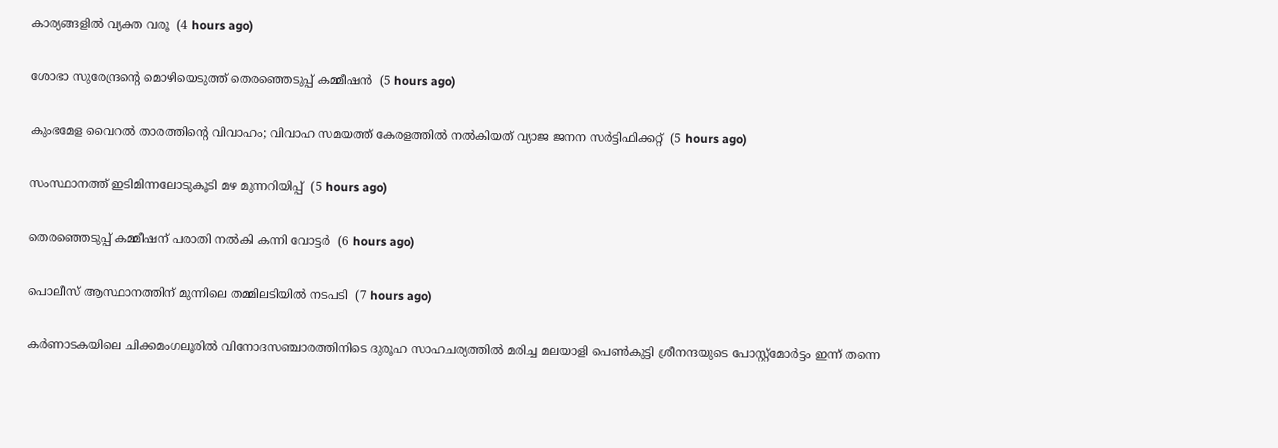കാര്യങ്ങളില്‍ വ്യക്ത വരൂ  (4 hours ago)

ശോഭാ സുരേന്ദ്രന്റെ മൊഴിയെടുത്ത് തെരഞ്ഞെടുപ്പ് കമ്മീഷന്‍  (5 hours ago)

കുംഭമേള വൈറല്‍ താരത്തിന്റെ വിവാഹം; വിവാഹ സമയത്ത് കേരളത്തില്‍ നല്‍കിയത് വ്യാജ ജനന സര്‍ട്ടിഫിക്കറ്റ്  (5 hours ago)

സംസ്ഥാനത്ത് ഇടിമിന്നലോടുകൂടി മഴ മുന്നറിയിപ്പ്  (5 hours ago)

തെരഞ്ഞെടുപ്പ് കമ്മീഷന് പരാതി നല്‍കി കന്നി വോട്ടര്‍  (6 hours ago)

പൊലീസ് ആസ്ഥാനത്തിന് മുന്നിലെ തമ്മിലടിയിൽ നടപടി  (7 hours ago)

കർണാടകയിലെ ചിക്കമംഗലൂരിൽ വിനോദസഞ്ചാരത്തിനിടെ ദുരൂഹ സാഹചര്യത്തില്‍ മരിച്ച മലയാളി പെൺകുട്ടി ശ്രീനന്ദയുടെ പോസ്റ്റ്മോർട്ടം ഇന്ന് തന്നെ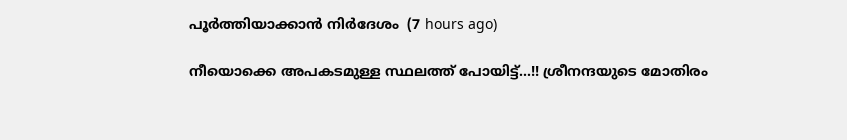പൂർത്തിയാക്കാൻ നിർദേശം  (7 hours ago)

നീയൊക്കെ അപകടമുള്ള സ്ഥലത്ത് പോയിട്ട്...!! ശ്രീനന്ദയുടെ മോതിരം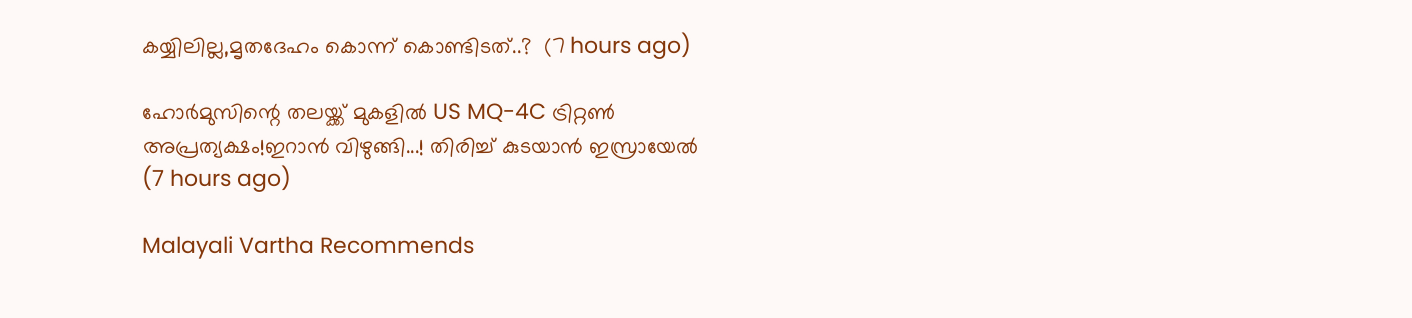കയ്യിലില്ല,മൃതദേഹം കൊന്ന് കൊണ്ടിടത്..?  (7 hours ago)

ഹോര്‍മുസിന്റെ തലയ്ക്ക് മുകളിൽ US MQ-4C ട്രിറ്റണ്‍ അപ്രത്യക്ഷം!ഇറാന്‍ വിഴുങ്ങി...! തിരിച്ച് കുടയാൻ ഇസ്രായേൽ  (7 hours ago)

Malayali Vartha Recommends